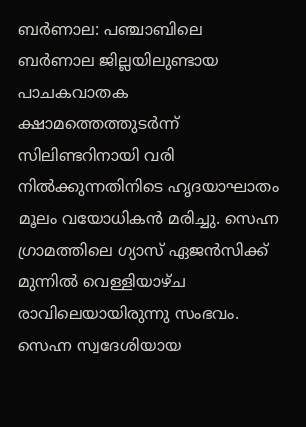ബർണാല: പഞ്ചാബിലെ ബർണാല ജില്ലയിലുണ്ടായ പാചകവാതക ക്ഷാമത്തെത്തുടർന്ന് സിലിണ്ടറിനായി വരി നിൽക്കുന്നതിനിടെ ഹൃദയാഘാതം മൂലം വയോധികൻ മരിച്ചു. സെഹ്ന ഗ്രാമത്തിലെ ഗ്യാസ് ഏജൻസിക്ക് മുന്നിൽ വെള്ളിയാഴ്ച രാവിലെയായിരുന്നു സംഭവം. സെഹ്ന സ്വദേശിയായ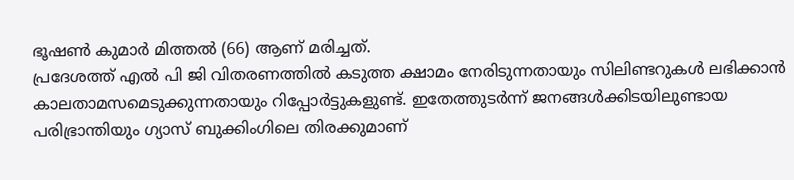ഭൂഷൺ കുമാർ മിത്തൽ (66) ആണ് മരിച്ചത്.
പ്രദേശത്ത് എൽ പി ജി വിതരണത്തിൽ കടുത്ത ക്ഷാമം നേരിടുന്നതായും സിലിണ്ടറുകൾ ലഭിക്കാൻ കാലതാമസമെടുക്കുന്നതായും റിപ്പോർട്ടുകളുണ്ട്. ഇതേത്തുടർന്ന് ജനങ്ങൾക്കിടയിലുണ്ടായ പരിഭ്രാന്തിയും ഗ്യാസ് ബുക്കിംഗിലെ തിരക്കുമാണ്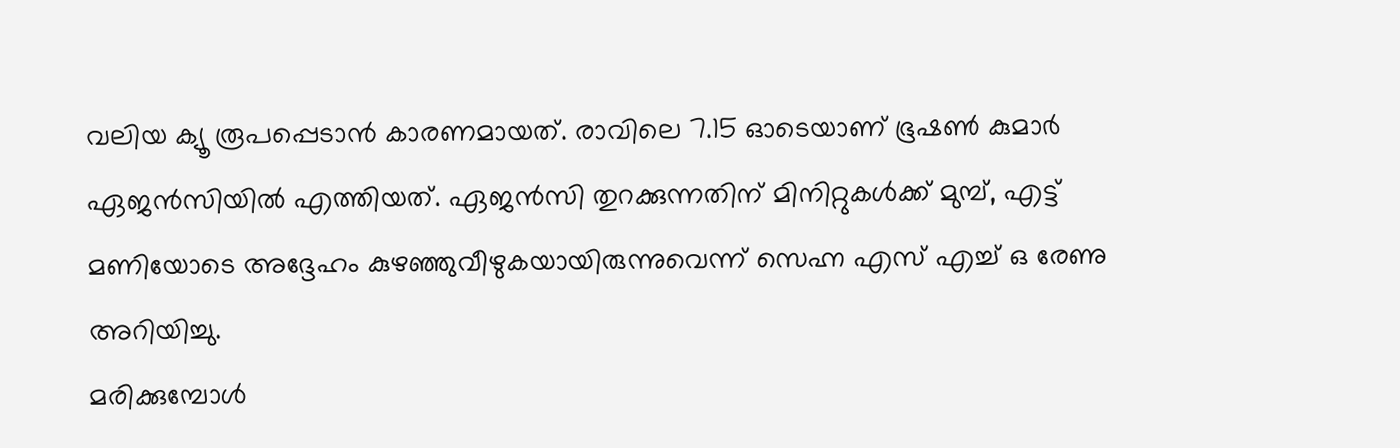വലിയ ക്യൂ രൂപപ്പെടാൻ കാരണമായത്. രാവിലെ 7.15 ഓടെയാണ് ഭൂഷൺ കുമാർ ഏജൻസിയിൽ എത്തിയത്. ഏജൻസി തുറക്കുന്നതിന് മിനിറ്റുകൾക്ക് മുമ്പ്, എട്ട് മണിയോടെ അദ്ദേഹം കുഴഞ്ഞുവീഴുകയായിരുന്നുവെന്ന് സെഹ്ന എസ് എച്ച് ഒ രേണു അറിയിച്ചു.
മരിക്കുമ്പോൾ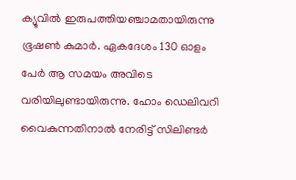ക്യൂവിൽ ഇരുപത്തിയഞ്ചാമതായിരുന്നു ഭൂഷൺ കുമാർ. ഏകദേശം 130 ഓളം പേർ ആ സമയം അവിടെ വരിയിലുണ്ടായിരുന്നു. ഹോം ഡെലിവറി വൈകുന്നതിനാൽ നേരിട്ട് സിലിണ്ടർ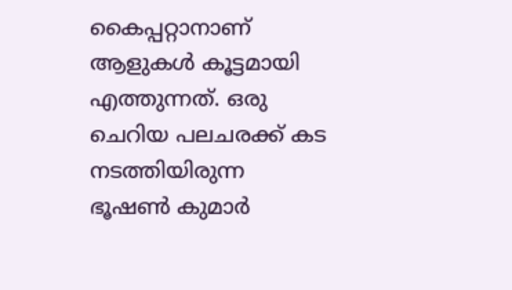കൈപ്പറ്റാനാണ് ആളുകൾ കൂട്ടമായി എത്തുന്നത്. ഒരു ചെറിയ പലചരക്ക് കട നടത്തിയിരുന്ന ഭൂഷൺ കുമാർ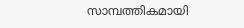സാമ്പത്തികമായി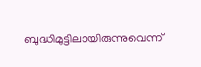ബുദ്ധിമുട്ടിലായിരുന്നുവെന്ന്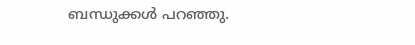ബന്ധുക്കൾ പറഞ്ഞു.